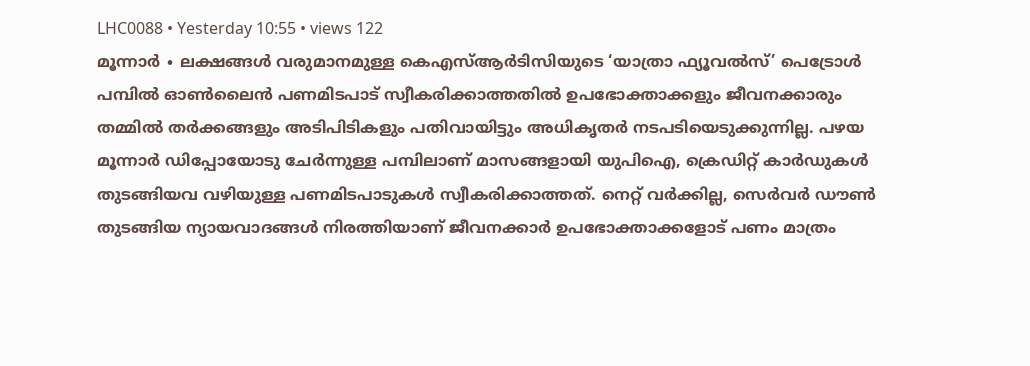LHC0088 • Yesterday 10:55 • views 122
മൂന്നാർ ∙ ലക്ഷങ്ങൾ വരുമാനമുള്ള കെഎസ്ആർടിസിയുടെ ‘യാത്രാ ഫ്യൂവൽസ്’ പെട്രോൾ പമ്പിൽ ഓൺലൈൻ പണമിടപാട് സ്വീകരിക്കാത്തതിൽ ഉപഭോക്താക്കളും ജീവനക്കാരും തമ്മിൽ തർക്കങ്ങളും അടിപിടികളും പതിവായിട്ടും അധികൃതർ നടപടിയെടുക്കുന്നില്ല. പഴയ മൂന്നാർ ഡിപ്പോയോടു ചേർന്നുള്ള പമ്പിലാണ് മാസങ്ങളായി യുപിഐ, ക്രെഡിറ്റ് കാർഡുകൾ തുടങ്ങിയവ വഴിയുള്ള പണമിടപാടുകൾ സ്വീകരിക്കാത്തത്. നെറ്റ് വർക്കില്ല, സെർവർ ഡൗൺ തുടങ്ങിയ ന്യായവാദങ്ങൾ നിരത്തിയാണ് ജീവനക്കാർ ഉപഭോക്താക്കളോട് പണം മാത്രം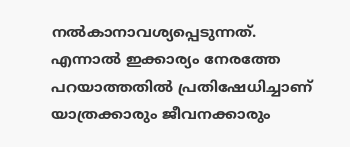നൽകാനാവശ്യപ്പെടുന്നത്.
എന്നാൽ ഇക്കാര്യം നേരത്തേ പറയാത്തതിൽ പ്രതിഷേധിച്ചാണ് യാത്രക്കാരും ജീവനക്കാരും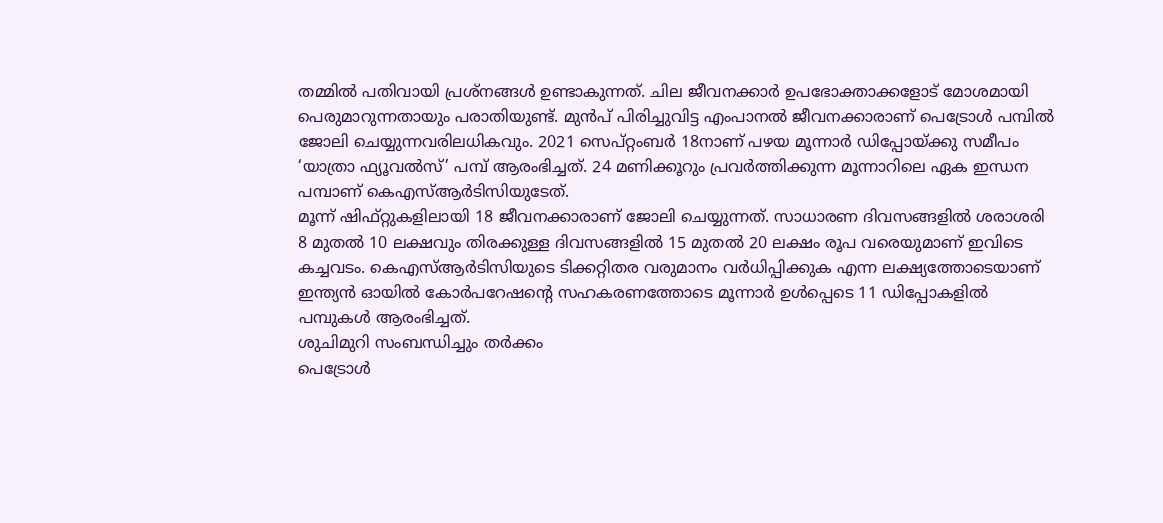തമ്മിൽ പതിവായി പ്രശ്നങ്ങൾ ഉണ്ടാകുന്നത്. ചില ജീവനക്കാർ ഉപഭോക്താക്കളോട് മോശമായി പെരുമാറുന്നതായും പരാതിയുണ്ട്. മുൻപ് പിരിച്ചുവിട്ട എംപാനൽ ജീവനക്കാരാണ് പെട്രോൾ പമ്പിൽ ജോലി ചെയ്യുന്നവരിലധികവും. 2021 സെപ്റ്റംബർ 18നാണ് പഴയ മൂന്നാർ ഡിപ്പോയ്ക്കു സമീപം ‘യാത്രാ ഫ്യൂവൽസ്’ പമ്പ് ആരംഭിച്ചത്. 24 മണിക്കൂറും പ്രവർത്തിക്കുന്ന മൂന്നാറിലെ ഏക ഇന്ധന പമ്പാണ് കെഎസ്ആർടിസിയുടേത്.
മൂന്ന് ഷിഫ്റ്റുകളിലായി 18 ജീവനക്കാരാണ് ജോലി ചെയ്യുന്നത്. സാധാരണ ദിവസങ്ങളിൽ ശരാശരി 8 മുതൽ 10 ലക്ഷവും തിരക്കുള്ള ദിവസങ്ങളിൽ 15 മുതൽ 20 ലക്ഷം രൂപ വരെയുമാണ് ഇവിടെ കച്ചവടം. കെഎസ്ആർടിസിയുടെ ടിക്കറ്റിതര വരുമാനം വർധിപ്പിക്കുക എന്ന ലക്ഷ്യത്തോടെയാണ് ഇന്ത്യൻ ഓയിൽ കോർപറേഷന്റെ സഹകരണത്തോടെ മൂന്നാർ ഉൾപ്പെടെ 11 ഡിപ്പോകളിൽ പമ്പുകൾ ആരംഭിച്ചത്.
ശുചിമുറി സംബന്ധിച്ചും തർക്കം
പെട്രോൾ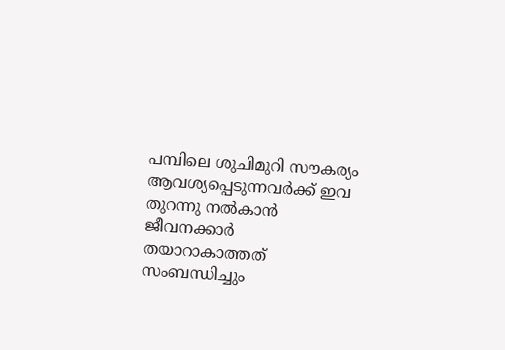പമ്പിലെ ശുചിമുറി സൗകര്യം ആവശ്യപ്പെടുന്നവർക്ക് ഇവ തുറന്നു നൽകാൻ ജീവനക്കാർ തയാറാകാത്തത് സംബന്ധിച്ചും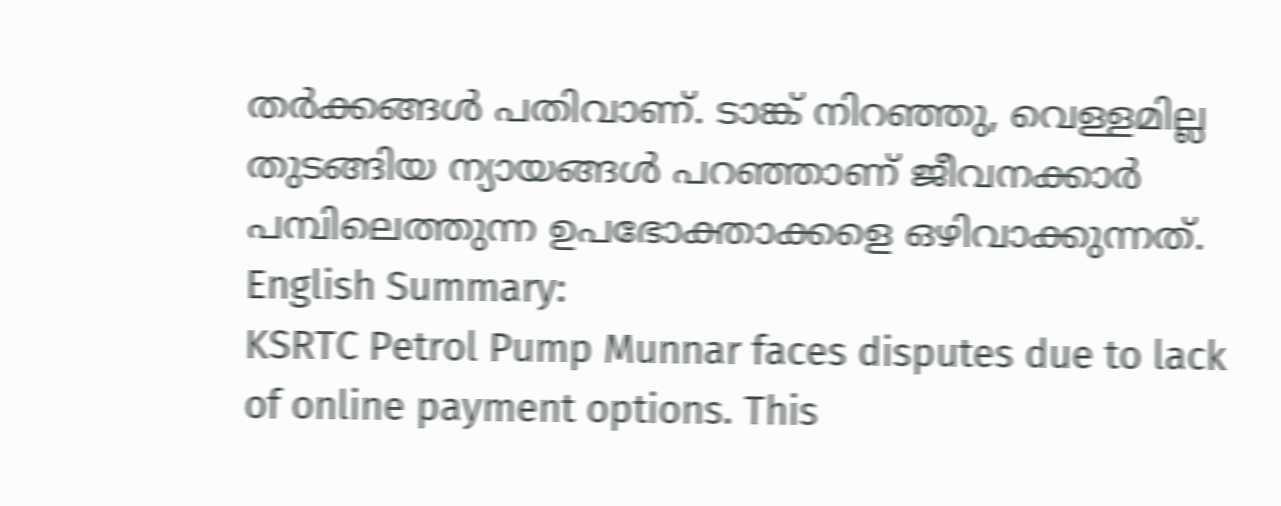തർക്കങ്ങൾ പതിവാണ്. ടാങ്ക് നിറഞ്ഞു, വെള്ളമില്ല തുടങ്ങിയ ന്യായങ്ങൾ പറഞ്ഞാണ് ജീവനക്കാർ പമ്പിലെത്തുന്ന ഉപഭോക്താക്കളെ ഒഴിവാക്കുന്നത്. English Summary:
KSRTC Petrol Pump Munnar faces disputes due to lack of online payment options. This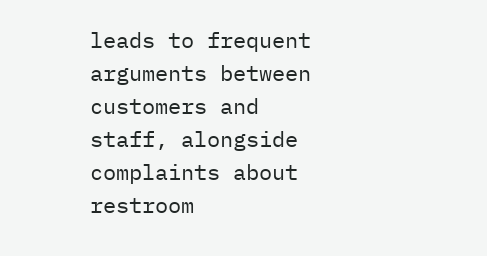leads to frequent arguments between customers and staff, alongside complaints about restroom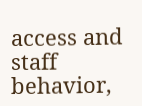access and staff behavior,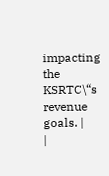impacting the KSRTC\“s revenue goals. |
|